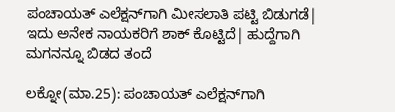ಪಂಚಾಯತ್ ಎಲೆಕ್ಷನ್‌ಗಾಗಿ ಮೀಸಲಾತಿ ಪಟ್ಟಿ ಬಿಡುಗಡೆ| ಇದು ಅನೇಕ ನಾಯಕರಿಗೆ ಶಾಕ್ ಕೊಟ್ಟಿದೆ| ಹುದ್ದೆಗಾಗಿ ಮಗನನ್ನೂ ಬಿಡದ ತಂದೆ

ಲಕ್ನೋ(ಮಾ.25): ಪಂಚಾಯತ್ ಎಲೆಕ್ಷನ್‌ಗಾಗಿ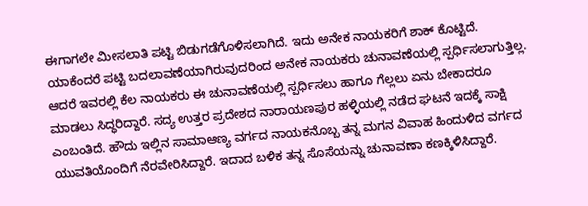ಈಗಾಗಲೇ ಮೀಸಲಾತಿ ಪಟ್ಟಿ ಬಿಡುಗಡೆಗೊಳಿಸಲಾಗಿದೆ. ಇದು ಅನೇಕ ನಾಯಕರಿಗೆ ಶಾಕ್ ಕೊಟ್ಟಿದೆ. ಯಾಕೆಂದರೆ ಪಟ್ಟಿ ಬದಲಾವಣೆಯಾಗಿರುವುದರಿಂದ ಅನೇಕ ನಾಯಕರು ಚುನಾವಣೆಯಲ್ಲಿ ಸ್ಪರ್ಧಿಸಲಾಗುತ್ತಿಲ್ಲ. ಆದರೆ ಇವರಲ್ಲಿ ಕೆಲ ನಾಯಕರು ಈ ಚುನಾವಣೆಯಲ್ಲಿ ಸ್ಪರ್ಧಿಸಲು ಹಾಗೂ ಗೆಲ್ಲಲು ಏನು ಬೇಕಾದರೂ ಮಾಡಲು ಸಿದ್ಧರಿದ್ದಾರೆ. ಸದ್ಯ ಉತ್ತರ ಪ್ರದೇಶದ ನಾರಾಯಣಪುರ ಹಳ್ಳಿಯಲ್ಲಿ ನಡೆದ ಘಟನೆ ಇದಕ್ಕೆ ಸಾಕ್ಷಿ ಎಂಬಂತಿದೆ. ಹೌದು ಇಲ್ಲಿನ ಸಾಮಾಆಣ್ಯ ವರ್ಗದ ನಾಯಕನೊಬ್ಬ ತನ್ನ ಮಗನ ವಿವಾಹ ಹಿಂದುಳಿದ ವರ್ಗದ ಯುವತಿಯೊಂದಿಗೆ ನೆರವೇರಿಸಿದ್ದಾರೆ. ಇದಾದ ಬಳಿಕ ತನ್ನ ಸೊಸೆಯನ್ನು ಚುನಾವಣಾ ಕಣಕ್ಕಿಳಿಸಿದ್ದಾರೆ.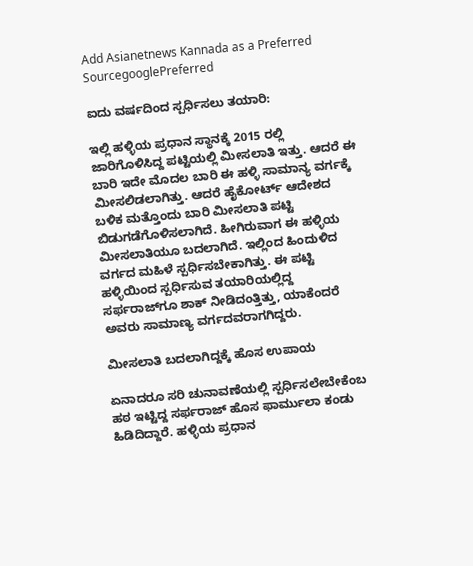Add Asianetnews Kannada as a Preferred SourcegooglePreferred

ಐದು ವರ್ಷದಿಂದ ಸ್ಪರ್ಧಿಸಲು ತಯಾರಿ:

ಇಲ್ಲಿ ಹಳ್ಳಿಯ ಪ್ರಧಾನ ಸ್ಥಾನಕ್ಕೆ 2015 ರಲ್ಲಿ ಜಾರಿಗೊಳಿಸಿದ್ದ ಪಟ್ಟಿಯಲ್ಲಿ ಮೀಸಲಾತಿ ಇತ್ತು. ಆದರೆ ಈ ಬಾರಿ ಇದೇ ಮೊದಲ ಬಾರಿ ಈ ಹಳ್ಳಿ ಸಾಮಾನ್ಯ ವರ್ಗಕ್ಕೆ ಮೀಸಲಿಡಲಾಗಿತ್ತು. ಆದರೆ ಹೈಕೋರ್ಟ್‌ ಆದೇಶದ ಬಳಿಕ ಮತ್ತೊಂದು ಬಾರಿ ಮೀಸಲಾತಿ ಪಟ್ಟಿ ಬಿಡುಗಡೆಗೊಳಿಸಲಾಗಿದೆ. ಹೀಗಿರುವಾಗ ಈ ಹಳ್ಳಿಯ ಮೀಸಲಾತಿಯೂ ಬದಲಾಗಿದೆ. ಇಲ್ಲಿಂದ ಹಿಂದುಳಿದ ವರ್ಗದ ಮಹಿಳೆ ಸ್ಪರ್ಧಿಸಬೇಕಾಗಿತ್ತು. ಈ ಪಟ್ಟಿ ಹಳ್ಳಿಯಿಂದ ಸ್ಪರ್ಧಿಸುವ ತಯಾರಿಯಲ್ಲಿದ್ದ ಸರ್ಫರಾಜ್‌ಗೂ ಶಾಕ್ ನೀಡಿದಂತ್ತಿತ್ತು, ಯಾಕೆಂದರೆ ಅವರು ಸಾಮಾಣ್ಯ ವರ್ಗದವರಾಗಗಿದ್ದರು.

ಮೀಸಲಾತಿ ಬದಲಾಗಿದ್ದಕ್ಕೆ ಹೊಸ ಉಪಾಯ

ಏನಾದರೂ ಸರಿ ಚುನಾವಣೆಯಲ್ಲಿ ಸ್ಪರ್ಧಿಸಲೇಬೇಕೆಂಬ ಹಠ ಇಟ್ಟಿದ್ದ ಸರ್ಫರಾಜ್ ಹೊಸ ಫಾರ್ಮುಲಾ ಕಂಡು ಹಿಡಿದಿದ್ದಾರೆ. ಹಳ್ಳಿಯ ಪ್ರಧಾನ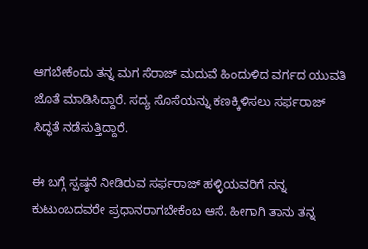ಆಗಬೇಕೆಂದು ತನ್ನ ಮಗ ಸೆರಾಜ್‌ ಮದುವೆ ಹಿಂದುಳಿದ ವರ್ಗದ ಯುವತಿ ಜೊತೆ ಮಾಡಿಸಿದ್ದಾರೆ. ಸದ್ಯ ಸೊಸೆಯನ್ನು ಕಣಕ್ಕಿಳಿಸಲು ಸರ್ಫರಾಜ್ ಸಿದ್ಧತೆ ನಡೆಸುತ್ತಿದ್ದಾರೆ.

ಈ ಬಗ್ಗೆ ಸ್ಪಷ್ಠನೆ ನೀಡಿರುವ ಸರ್ಫರಾಜ್ ಹಳ್ಳಿಯವರಿಗೆ ನನ್ನ ಕುಟುಂಬದವರೇ ಪ್ರಧಾನರಾಗಬೇಕೆಂಬ ಆಸೆ. ಹೀಗಾಗಿ ತಾನು ತನ್ನ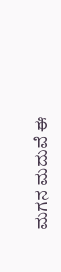ಮಗನ ಮದುವೆ ಈ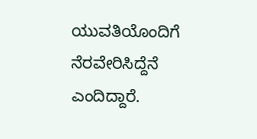ಯುವತಿಯೊಂದಿಗೆ ನೆರವೇರಿಸಿದ್ದೆನೆ ಎಂದಿದ್ದಾರೆ.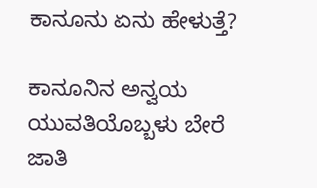ಕಾನೂನು ಏನು ಹೇಳುತ್ತೆ?

ಕಾನೂನಿನ ಅನ್ವಯ ಯುವತಿಯೊಬ್ಬಳು ಬೇರೆ ಜಾತಿ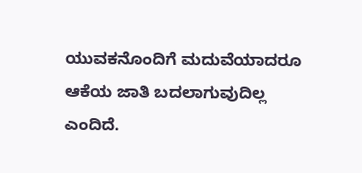ಯುವಕನೊಂದಿಗೆ ಮದುವೆಯಾದರೂ ಆಕೆಯ ಜಾತಿ ಬದಲಾಗುವುದಿಲ್ಲ ಎಂದಿದೆ.